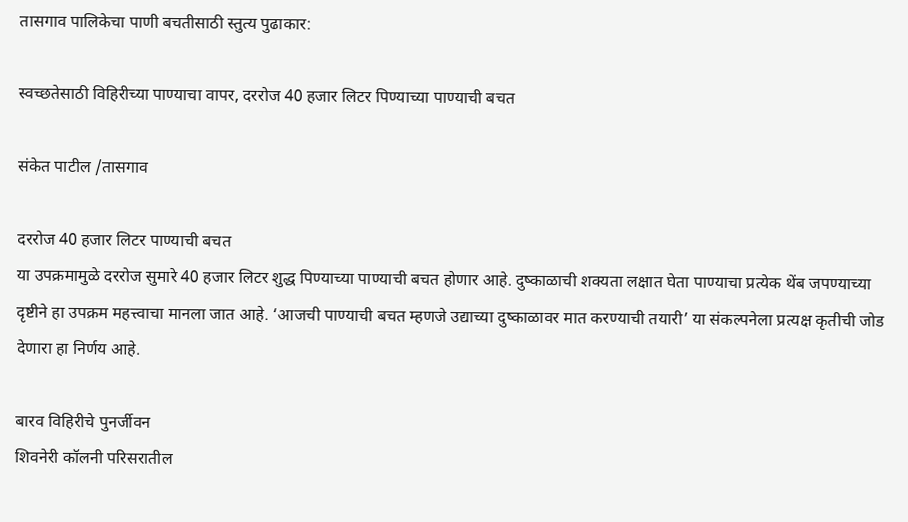तासगाव पालिकेचा पाणी बचतीसाठी स्तुत्य पुढाकार:

स्वच्छतेसाठी विहिरीच्या पाण्याचा वापर, दररोज 40 हजार लिटर पिण्याच्या पाण्याची बचत

संकेत पाटील /तासगाव

दररोज 40 हजार लिटर पाण्याची बचत
या उपक्रमामुळे दररोज सुमारे 40 हजार लिटर शुद्ध पिण्याच्या पाण्याची बचत होणार आहे. दुष्काळाची शक्यता लक्षात घेता पाण्याचा प्रत्येक थेंब जपण्याच्या दृष्टीने हा उपक्रम महत्त्वाचा मानला जात आहे. ‘आजची पाण्याची बचत म्हणजे उद्याच्या दुष्काळावर मात करण्याची तयारी’ या संकल्पनेला प्रत्यक्ष कृतीची जोड देणारा हा निर्णय आहे.

बारव विहिरीचे पुनर्जीवन
शिवनेरी कॉलनी परिसरातील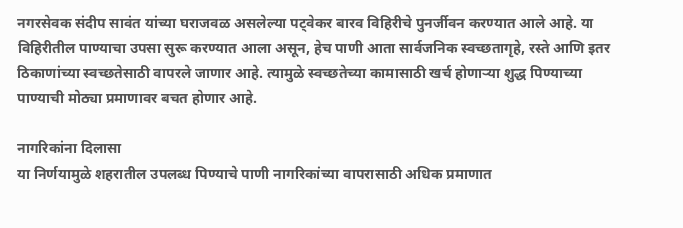नगरसेवक संदीप सावंत यांच्या घराजवळ असलेल्या पट्वेकर बारव विहिरीचे पुनर्जीवन करण्यात आले आहे. या विहिरीतील पाण्याचा उपसा सुरू करण्यात आला असून, हेच पाणी आता सार्वजनिक स्वच्छतागृहे, रस्ते आणि इतर ठिकाणांच्या स्वच्छतेसाठी वापरले जाणार आहे. त्यामुळे स्वच्छतेच्या कामासाठी खर्च होणाऱ्या शुद्ध पिण्याच्या पाण्याची मोठ्या प्रमाणावर बचत होणार आहे.

नागरिकांना दिलासा
या निर्णयामुळे शहरातील उपलब्ध पिण्याचे पाणी नागरिकांच्या वापरासाठी अधिक प्रमाणात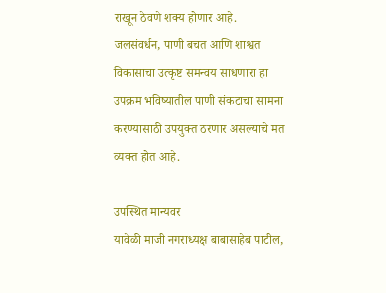राखून ठेवणे शक्य होणार आहे. जलसंवर्धन, पाणी बचत आणि शाश्वत विकासाचा उत्कृष्ट समन्वय साधणारा हा उपक्रम भविष्यातील पाणी संकटाचा सामना करण्यासाठी उपयुक्त ठरणार असल्याचे मत व्यक्त होत आहे.

उपस्थित मान्यवर
यावेळी माजी नगराध्यक्ष बाबासाहेब पाटील,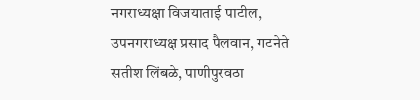नगराध्यक्षा विजयाताई पाटील, उपनगराध्यक्ष प्रसाद पैलवान, गटनेते सतीश लिंबळे, पाणीपुरवठा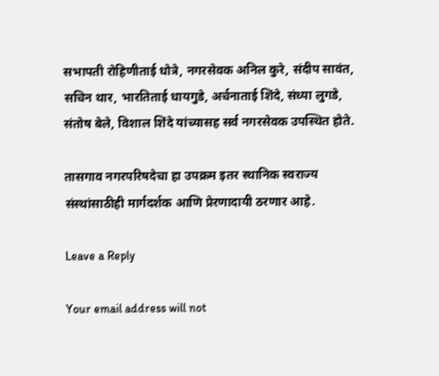सभापती रोहिणीताई धोत्रे, नगरसेवक अनिल कुरे, संदीप सावंत, सचिन थार, भारतिताई धायगुडे, अर्चनाताई शिंदे, संध्या लुगडे, संतोष बेले, विशाल शिंदे यांच्यासह सर्व नगरसेवक उपस्थित होते.

तासगाव नगरपरिषदेचा हा उपक्रम इतर स्थानिक स्वराज्य संस्थांसाठीही मार्गदर्शक आणि प्रेरणादायी ठरणार आहे.

Leave a Reply

Your email address will not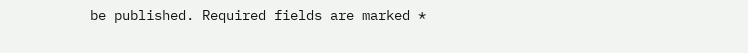be published. Required fields are marked *